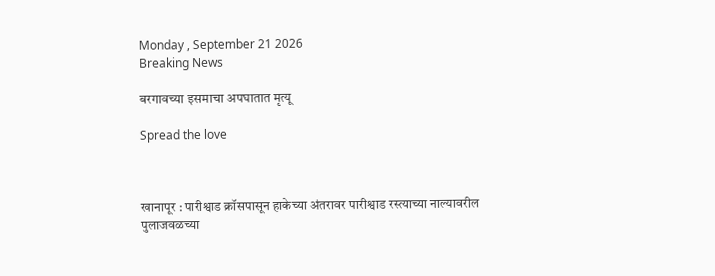Monday , September 21 2026
Breaking News

बरगावच्या इसमाचा अपघातात मृत्यू

Spread the love



खानापूर : पारीश्वाड क्रॉसपासून हाकेच्या अंतरावर पारीश्वाड रस्त्याच्या नाल्यावरील पुलाजवळच्या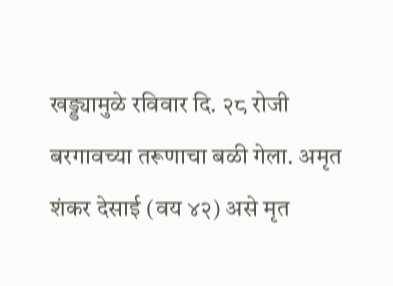खड्ड्यामुळे रविवार दि. २८ रोजी बरगावच्या तरूणाचा बळी गेला. अमृत शंकर देसाई (वय ४२) असे मृत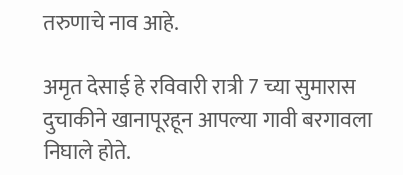तरुणाचे नाव आहे.

अमृत देसाई हे रविवारी रात्री 7 च्या सुमारास दुचाकीने खानापूरहून आपल्या गावी बरगावला निघाले होते.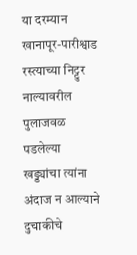या दरम्यान खानापूर-पारीश्वाड रस्त्याच्या निट्टुर नाल्यावरील पुलाजवळ पडलेल्या खड्ड्यांचा त्यांना अंदाज न आल्याने दुचाकीचे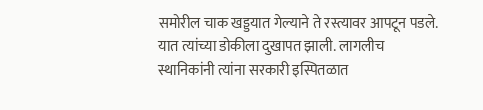समोरील चाक खड्डयात गेल्याने ते रस्त्यावर आपटून पडले. यात त्यांच्या डोकीला दुखापत झाली. लागलीच स्थानिकांनी त्यांना सरकारी इस्पितळात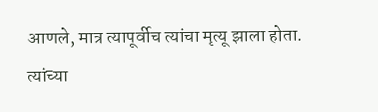आणले, मात्र त्यापूर्वीच त्यांचा मृत्यू झाला होता.
त्यांच्या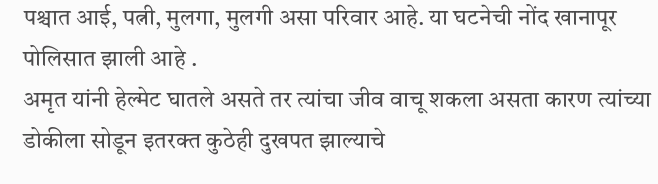पश्चात आई, पत्नी, मुलगा, मुलगी असा परिवार आहे. या घटनेची नोंद खानापूर पोलिसात झाली आहे .
अमृत यांनी हेल्मेट घातले असते तर त्यांचा जीव वाचू शकला असता कारण त्यांच्या डोकीला सोडून इतरक्त कुठेही दुखपत झाल्याचे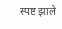स्पष्ट झाले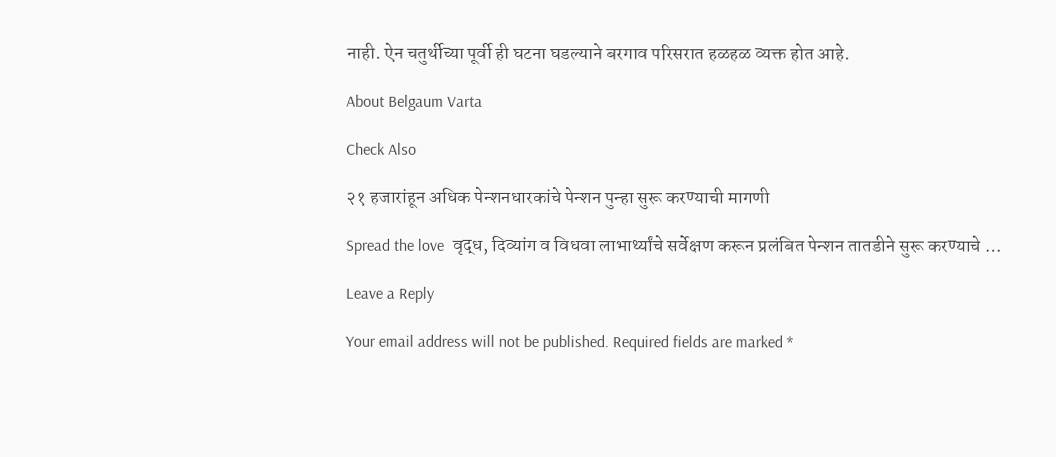नाही. ऐन चतुर्थीच्या पूर्वी ही घटना घडल्याने बरगाव परिसरात हळहळ व्यक्त होत आहे.

About Belgaum Varta

Check Also

२१ हजारांहून अधिक पेन्शनधारकांचे पेन्शन पुन्हा सुरू करण्याची मागणी

Spread the love  वृद्ध, दिव्यांग व विधवा लाभार्थ्यांचे सर्वेक्षण करून प्रलंबित पेन्शन तातडीने सुरू करण्याचे …

Leave a Reply

Your email address will not be published. Required fields are marked *